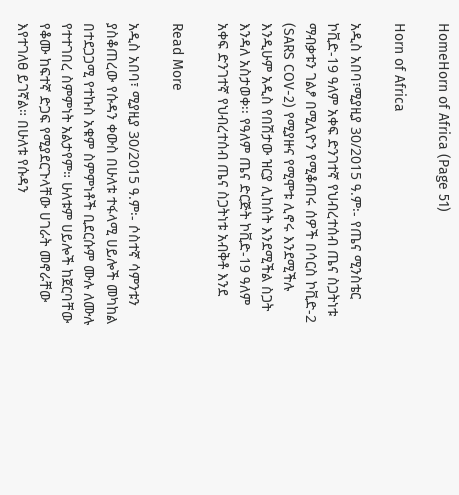HomeHorn of Africa (Page 51)

Horn of Africa

አዲስ አበባ፣ሚያዚያ 30/2015 ዓ.ም፡- የጤና ሚንስቴር ኮቪድ-19 ዓለም አቀፍ ድንገተኛ የህብረተሰብ ጤና ስጋትነቱ ማብቃቱን ገልፆ በሚሊዮን የሚቆጠሩ ሰዎች በሳርስ ኮቪድ-2 (SARS COV-2) የሚያዙና የሚሞቱ ሊኖሩ እንደሚችሉ እንዲሁም አዲስ የበሽታው ዝርያ ሊከሰት እንደሚችል ስጋት እንዳለ አስታወቀ፡፡ የዓለም ጤና ድርጅት ኮቪድ-19 ዓለም አቀፍ ድንገተኛ የህብረተሰብ ጤና ስጋትነቱ አብቅቶ እንደ

Read More

አዲስ አበባ፣ ሚያዚያ 30/2015 ዓ.ም፡- ሶስተኛ ሳምንቱን ያስቆጠረው የሱዳን ቀውስ በሁለቱ ተፋላሚ ሀይሎች መካከል በተደጋጋሚ የተኩስ አቁም ስምምነቶች ቢደርሱም ሙሉ ለሙሉ የተተገበረ ስምምነት አልታየም። ሁለቱም ሀይሎች ከጀርባቸው የቆሙ ከፍተኛ ድጋፍ የሚያደርጉላቸው ሀገራት መኖራቸው እየተገለፀ ይገኛል። በሁለቱ የሱዳን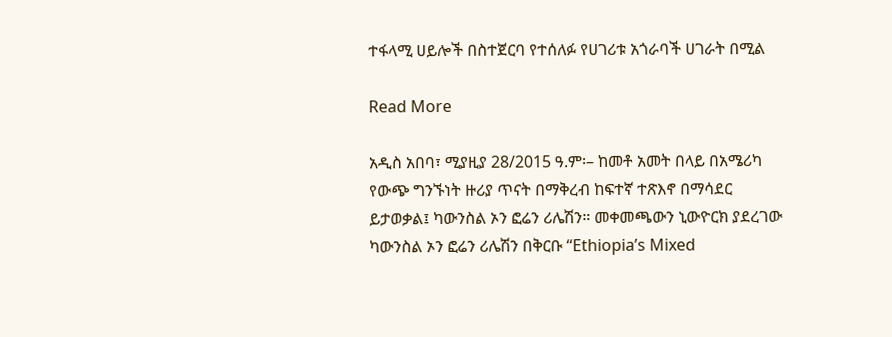ተፋላሚ ሀይሎች በስተጀርባ የተሰለፉ የሀገሪቱ አጎራባች ሀገራት በሚል

Read More

አዲስ አበባ፣ ሚያዚያ 28/2015 ዓ.ም፡– ከመቶ አመት በላይ በአሜሪካ የውጭ ግንኙነት ዙሪያ ጥናት በማቅረብ ከፍተኛ ተጽእኖ በማሳደር ይታወቃል፤ ካውንስል ኦን ፎሬን ሪሌሽን። መቀመጫውን ኒውዮርክ ያደረገው ካውንስል ኦን ፎሬን ሪሌሽን በቅርቡ ‘‘Ethiopia’s Mixed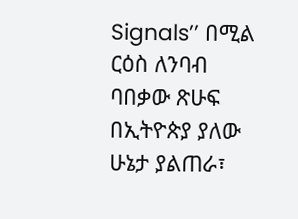Signals’’ በሚል ርዕስ ለንባብ ባበቃው ጽሁፍ በኢትዮጵያ ያለው ሁኔታ ያልጠራ፣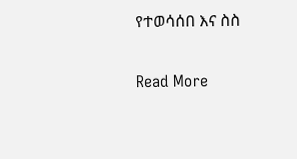የተወሳሰበ እና ስስ

Read More